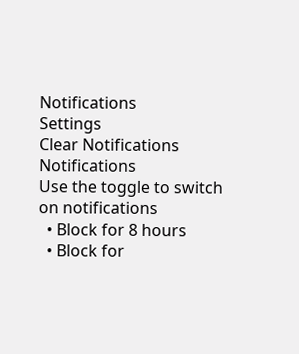Notifications
Settings
Clear Notifications
Notifications
Use the toggle to switch on notifications
  • Block for 8 hours
  • Block for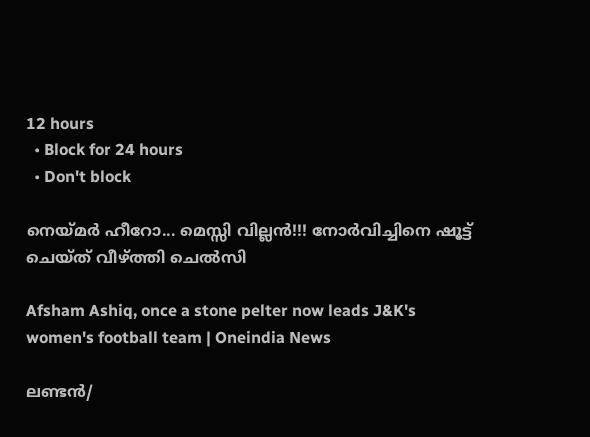12 hours
  • Block for 24 hours
  • Don't block

നെയ്മര്‍ ഹീറോ... മെസ്സി വില്ലന്‍!!! നോര്‍വിച്ചിനെ ഷൂട്ട് ചെയ്ത് വീഴ്ത്തി ചെല്‍സി

Afsham Ashiq, once a stone pelter now leads J&K's women's football team | Oneindia News

ലണ്ടന്‍/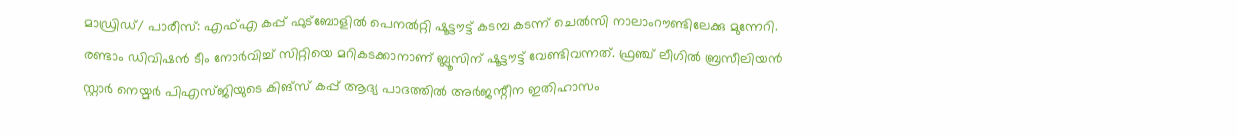മാഡ്രിഡ്/ പാരീസ്: എഫ്എ കപ്പ് ഫുട്‌ബോളില്‍ പെനല്‍റ്റി ഷൂട്ടൗട്ട് കടമ്പ കടന്ന് ചെല്‍സി നാലാംറൗണ്ടിലേക്കു മുന്നേറി. രണ്ടാം ഡിവിഷന്‍ ടീം നോര്‍വിച്ച് സിറ്റിയെ മറികടക്കാനാണ് ബ്ലൂസിന് ഷൂട്ടൗട്ട് വേണ്ടിവന്നത്. ഫ്രഞ്ച് ലീഗില്‍ ബ്രസീലിയന്‍ സ്റ്റാര്‍ നെയ്മര്‍ പിഎസ്ജിയുടെ കിങ്‌സ് കപ്പ് ആദ്യ പാദത്തില്‍ അര്‍ജന്റീന ഇതിഹാസം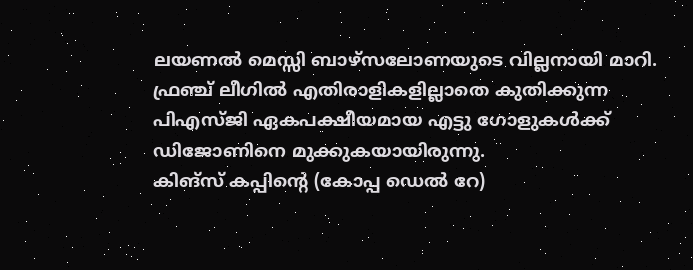ലയണല്‍ മെസ്സി ബാഴ്‌സലോണയുടെ വില്ലനായി മാറി.
ഫ്രഞ്ച് ലീഗില്‍ എതിരാളികളില്ലാതെ കുതിക്കുന്ന പിഎസ്ജി ഏകപക്ഷീയമായ എട്ടു ഗോളുകള്‍ക്ക് ഡിജോണിനെ മുക്കുകയായിരുന്നു.
കിങ്‌സ് കപ്പിന്റെ (കോപ്പ ഡെല്‍ റേ)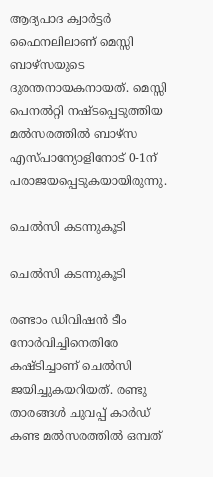ആദ്യപാദ ക്വാര്‍ട്ടര്‍ ഫൈനലിലാണ് മെസ്സി ബാഴ്‌സയുടെ ദുരന്തനായകനായത്. മെസ്സി പെനല്‍റ്റി നഷ്ടപ്പെടുത്തിയ മല്‍സരത്തില്‍ ബാഴ്‌സ എസ്പാന്യോളിനോട് 0-1ന് പരാജയപ്പെടുകയായിരുന്നു.

ചെല്‍സി കടന്നുകൂടി

ചെല്‍സി കടന്നുകൂടി

രണ്ടാം ഡിവിഷന്‍ ടീം നോര്‍വിച്ചിനെതിരേ കഷ്ടിച്ചാണ് ചെല്‍സി ജയിച്ചുകയറിയത്. രണ്ടു താരങ്ങള്‍ ചുവപ്പ് കാര്‍ഡ് കണ്ട മല്‍സരത്തില്‍ ഒമ്പത്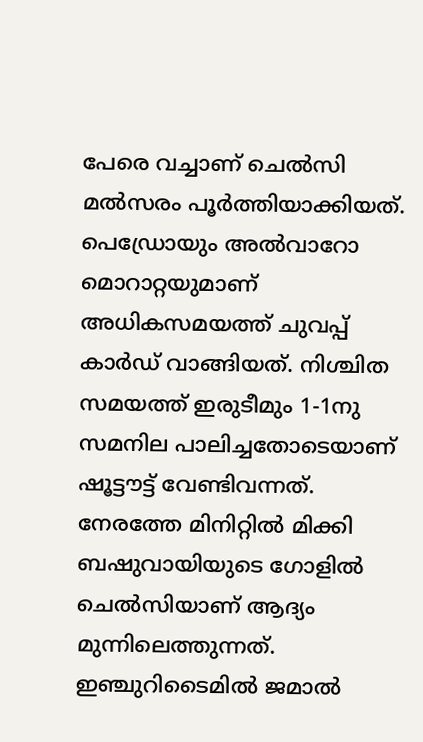പേരെ വച്ചാണ് ചെല്‍സി മല്‍സരം പൂര്‍ത്തിയാക്കിയത്. പെഡ്രോയും അല്‍വാറോ മൊറാറ്റയുമാണ് അധികസമയത്ത് ചുവപ്പ് കാര്‍ഡ് വാങ്ങിയത്. നിശ്ചിത സമയത്ത് ഇരുടീമും 1-1നു സമനില പാലിച്ചതോടെയാണ് ഷൂട്ടൗട്ട് വേണ്ടിവന്നത്.
നേരത്തേ മിനിറ്റില്‍ മിക്കി ബഷുവായിയുടെ ഗോളില്‍ ചെല്‍സിയാണ് ആദ്യം മുന്നിലെത്തുന്നത്. ഇഞ്ചുറിടൈമില്‍ ജമാല്‍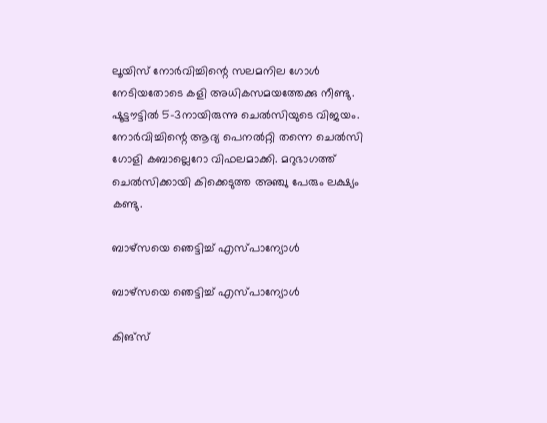ലൂയിസ് നോര്‍വിച്ചിന്റെ സലമനില ഗോള്‍ നേടിയതോടെ കളി അധികസമയത്തേക്കു നീണ്ടു.
ഷൂട്ടൗട്ടില്‍ 5-3നായിരുന്നു ചെല്‍സിയുടെ വിജയം. നോര്‍വിച്ചിന്റെ ആദ്യ പെനല്‍റ്റി തന്നെ ചെല്‍സി ഗോളി കബാല്ലെറോ വിഫലമാക്കി. മറുഭാഗത്ത് ചെല്‍സിക്കായി കിക്കെടുത്ത അഞ്ചു പേരും ലക്ഷ്യം കണ്ടു.

ബാഴ്‌സയെ ഞെട്ടിച്ച് എസ്പാന്യോള്‍

ബാഴ്‌സയെ ഞെട്ടിച്ച് എസ്പാന്യോള്‍

കിങ്‌സ്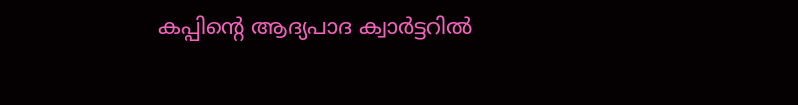കപ്പിന്റെ ആദ്യപാദ ക്വാര്‍ട്ടറില്‍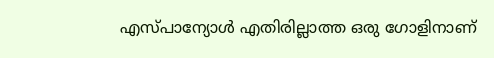എസ്പാന്യോള്‍ എതിരില്ലാത്ത ഒരു ഗോളിനാണ്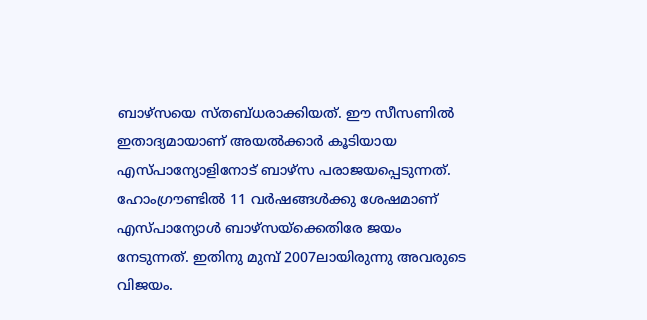ബാഴ്‌സയെ സ്തബ്ധരാക്കിയത്. ഈ സീസണില്‍ ഇതാദ്യമായാണ് അയല്‍ക്കാര്‍ കൂടിയായ എസ്പാന്യോളിനോട് ബാഴ്‌സ പരാജയപ്പെടുന്നത്. ഹോംഗ്രൗണ്ടില്‍ 11 വര്‍ഷങ്ങള്‍ക്കു ശേഷമാണ് എസ്പാന്യോള്‍ ബാഴ്‌സയ്‌ക്കെതിരേ ജയം നേടുന്നത്. ഇതിനു മുമ്പ് 2007ലായിരുന്നു അവരുടെ വിജയം.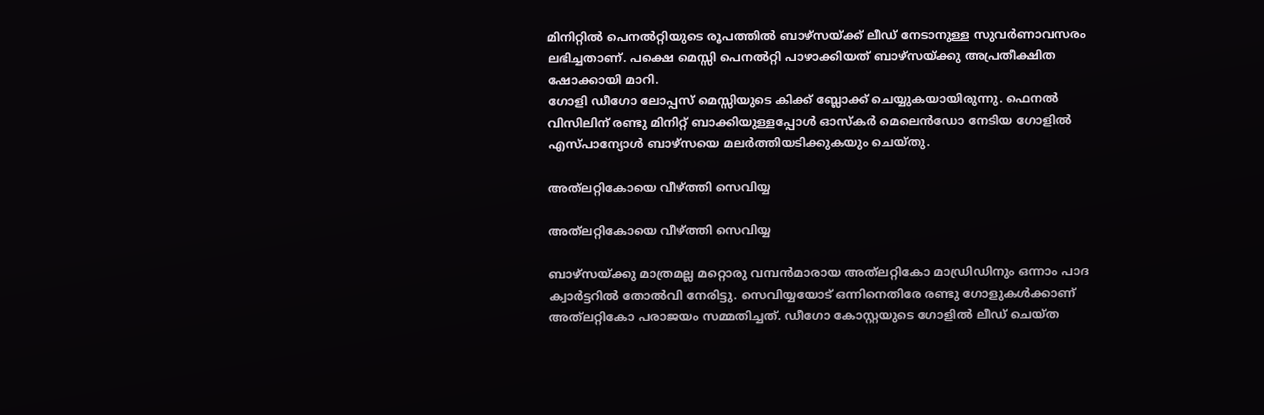മിനിറ്റില്‍ പെനല്‍റ്റിയുടെ രൂപത്തില്‍ ബാഴ്‌സയ്ക്ക് ലീഡ് നേടാനുള്ള സുവര്‍ണാവസരം ലഭിച്ചതാണ്. പക്ഷെ മെസ്സി പെനല്‍റ്റി പാഴാക്കിയത് ബാഴ്‌സയ്ക്കു അപ്രതീക്ഷിത ഷോക്കായി മാറി.
ഗോളി ഡീഗോ ലോപ്പസ് മെസ്സിയുടെ കിക്ക് ബ്ലോക്ക് ചെയ്യുകയായിരുന്നു. ഫെനല്‍ വിസിലിന് രണ്ടു മിനിറ്റ് ബാക്കിയുള്ളപ്പോള്‍ ഓസ്‌കര്‍ മെലെന്‍ഡോ നേടിയ ഗോളില്‍ എസ്പാന്യോള്‍ ബാഴ്‌സയെ മലര്‍ത്തിയടിക്കുകയും ചെയ്തു.

അത്‌ലറ്റികോയെ വീഴ്ത്തി സെവിയ്യ

അത്‌ലറ്റികോയെ വീഴ്ത്തി സെവിയ്യ

ബാഴ്‌സയ്ക്കു മാത്രമല്ല മറ്റൊരു വമ്പന്‍മാരായ അത്‌ലറ്റികോ മാഡ്രിഡിനും ഒന്നാം പാദ ക്വാര്‍ട്ടറില്‍ തോല്‍വി നേരിട്ടു. സെവിയ്യയോട് ഒന്നിനെതിരേ രണ്ടു ഗോളുകള്‍ക്കാണ് അത്‌ലറ്റികോ പരാജയം സമ്മതിച്ചത്. ഡീഗോ കോസ്റ്റയുടെ ഗോളില്‍ ലീഡ് ചെയ്ത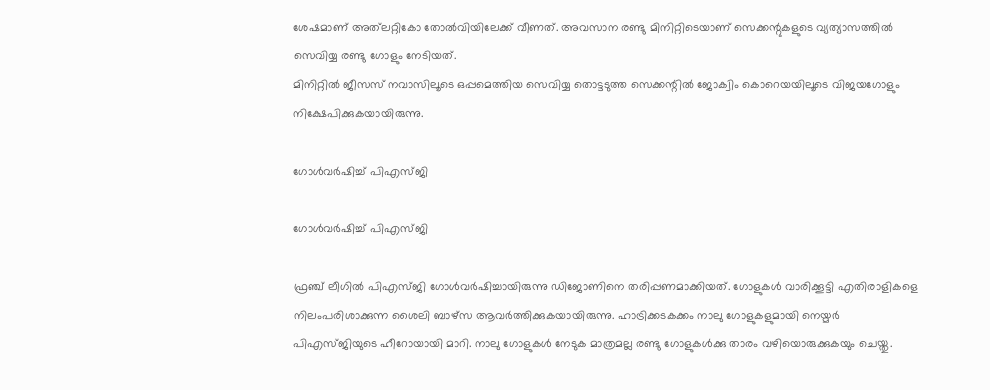ശേഷമാണ് അത്‌ലറ്റികോ തോല്‍വിയിലേക്ക് വീണത്. അവസാന രണ്ടു മിനിറ്റിടെയാണ് സെക്കന്റുകളുടെ വ്യത്യാസത്തില്‍ സെവിയ്യ രണ്ടു ഗോളും നേടിയത്.
മിനിറ്റില്‍ ജീസസ് നവാസിലൂടെ ഒപ്പമെത്തിയ സെവിയ്യ തൊട്ടടുത്ത സെക്കന്റില്‍ ജോക്വിം കൊറെയയിലൂടെ വിജയഗോളും നിക്ഷേപിക്കുകയായിരുന്നു.

ഗോള്‍വര്‍ഷിച്ച് പിഎസ്ജി

ഗോള്‍വര്‍ഷിച്ച് പിഎസ്ജി

ഫ്രഞ്ച് ലീഗില്‍ പിഎസ്ജി ഗോള്‍വര്‍ഷിച്ചായിരുന്നു ഡിജോണിനെ തരിപ്പണമാക്കിയത്. ഗോളുകള്‍ വാരിക്കൂട്ടി എതിരാളികളെ നിലംപരിശാക്കുന്ന ശൈലി ബാഴ്‌സ ആവര്‍ത്തിക്കുകയായിരുന്നു. ഹാട്രിക്കടകക്കം നാലു ഗോളുകളുമായി നെയ്മര്‍ പിഎസ്ജിയുടെ ഹീറോയായി മാറി. നാലു ഗോളുകള്‍ നേടുക മാത്രമല്ല രണ്ടു ഗോളുകള്‍ക്കു താരം വഴിയൊരുക്കുകയും ചെയ്തു.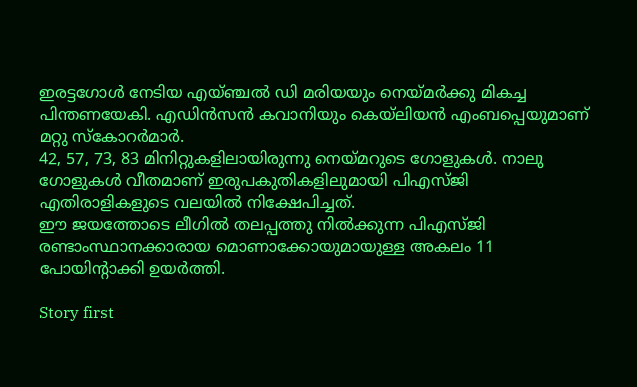ഇരട്ടഗോള്‍ നേടിയ എയ്ഞ്ചല്‍ ഡി മരിയയും നെയ്മര്‍ക്കു മികച്ച പിന്തണയേകി. എഡിന്‍സന്‍ കവാനിയും കെയ്‌ലിയന്‍ എംബപ്പെയുമാണ് മറ്റു സ്‌കോറര്‍മാര്‍.
42, 57, 73, 83 മിനിറ്റുകളിലായിരുന്നു നെയ്മറുടെ ഗോളുകള്‍. നാലു ഗോളുകള്‍ വീതമാണ് ഇരുപകുതികളിലുമായി പിഎസ്ജി എതിരാളികളുടെ വലയില്‍ നിക്ഷേപിച്ചത്.
ഈ ജയത്തോടെ ലീഗില്‍ തലപ്പത്തു നില്‍ക്കുന്ന പിഎസ്ജി രണ്ടാംസ്ഥാനക്കാരായ മൊണാക്കോയുമായുള്ള അകലം 11 പോയിന്റാക്കി ഉയര്‍ത്തി.

Story first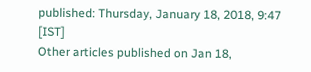published: Thursday, January 18, 2018, 9:47 [IST]
Other articles published on Jan 18,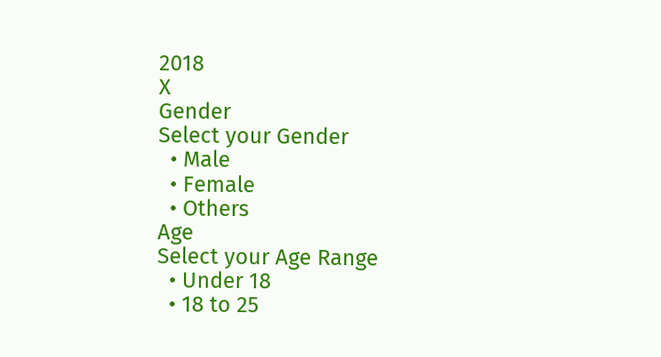2018
X
Gender
Select your Gender
  • Male
  • Female
  • Others
Age
Select your Age Range
  • Under 18
  • 18 to 25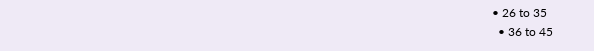• 26 to 35
  • 36 to 45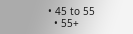• 45 to 55
  • 55+